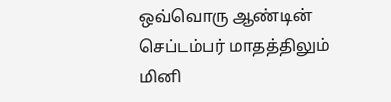ஒவ்வொரு ஆண்டின் செப்டம்பர் மாதத்திலும் மினி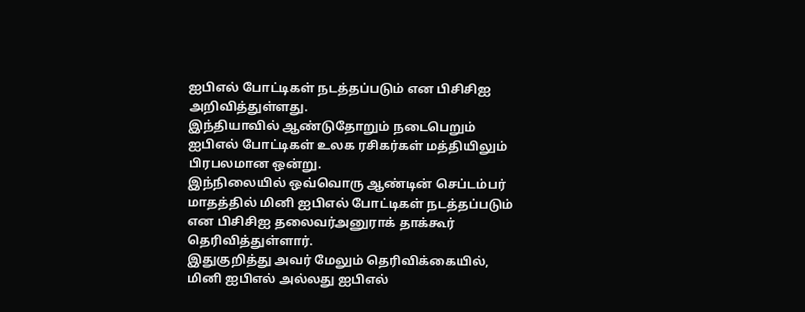ஐபிஎல் போட்டிகள் நடத்தப்படும் என பிசிசிஐ அறிவித்துள்ளது.
இந்தியாவில் ஆண்டுதோறும் நடைபெறும் ஐபிஎல் போட்டிகள் உலக ரசிகர்கள் மத்தியிலும் பிரபலமான ஒன்று.
இந்நிலையில் ஒவ்வொரு ஆண்டின் செப்டம்பர் மாதத்தில் மினி ஐபிஎல் போட்டிகள் நடத்தப்படும் என பிசிசிஐ தலைவர்அனுராக் தாக்கூர் தெரிவித்துள்ளார்.
இதுகுறித்து அவர் மேலும் தெரிவிக்கையில், மினி ஐபிஎல் அல்லது ஐபிஎல்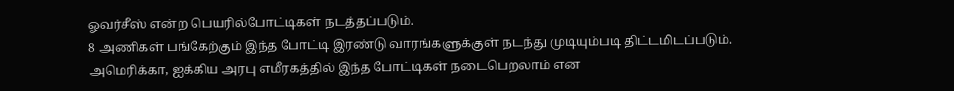ஓவர்சீஸ் என்ற பெயரில்போட்டிகள் நடத்தப்படும்.
8 அணிகள் பங்கேற்கும் இந்த போட்டி இரண்டு வாரங்களுக்குள் நடந்து முடியும்படி திட்டமிடப்படும்.
அமெரிக்கா, ஐக்கிய அரபு எமீரகத்தில் இந்த போட்டிகள் நடைபெறலாம் என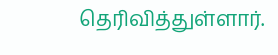தெரிவித்துள்ளார்.